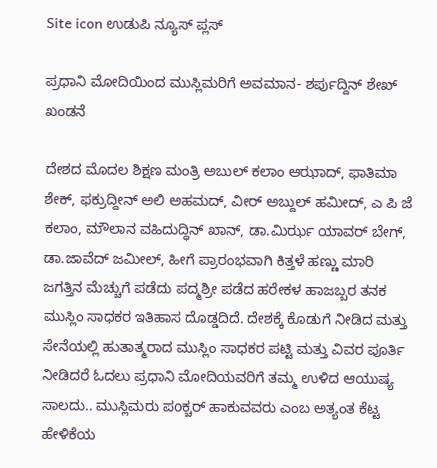Site icon ಉಡುಪಿ ನ್ಯೂಸ್ ಪ್ಲಸ್

ಪ್ರಧಾನಿ ಮೋದಿಯಿಂದ ಮುಸ್ಲಿಮರಿಗೆ ಅವಮಾನ- ಶರ್ಪುದ್ದಿನ್ ಶೇಖ್ ಖಂಡನೆ

ದೇಶದ ಮೊದಲ ಶಿಕ್ಷಣ ಮಂತ್ರಿ ಅಬುಲ್ ಕಲಾಂ ಆಝಾದ್, ಫಾತಿಮಾ ಶೇಕ್, ಫಕ್ರುದ್ದೀನ್ ಅಲಿ‌ ಅಹಮದ್, ವೀರ್ ಅಬ್ದುಲ್ ಹಮೀದ್, ಎ ಪಿ ಜೆ ಕಲಾಂ, ಮೌಲಾನ ವಹಿದುದ್ಧಿನ್ ಖಾನ್, ಡಾ.ಮಿರ್ಝ ಯಾವರ್ ಬೇಗ್, ಡಾ.ಜಾವೆದ್ ಜಮೀಲ್, ಹೀಗೆ ಪ್ರಾರಂಭವಾಗಿ ಕಿತ್ತಳೆ ಹಣ್ಣು ಮಾರಿ ಜಗತ್ತಿನ ಮೆಚ್ಚುಗೆ ಪಡೆದು ಪದ್ಮಶ್ರೀ ಪಡೆದ ಹರೇಕಳ ಹಾಜಬ್ಬರ ತನಕ ಮುಸ್ಲಿಂ ಸಾಧಕರ ಇತಿಹಾಸ ದೊಡ್ಡದಿದೆ. ದೇಶಕ್ಕೆ ಕೊಡುಗೆ ನೀಡಿದ ಮತ್ತು ಸೇನೆಯಲ್ಲಿ ಹುತಾತ್ಮರಾದ ಮುಸ್ಲಿಂ ಸಾಧಕರ ಪಟ್ಟಿ ಮತ್ತು ವಿವರ ಪೂರ್ತಿ ನೀಡಿದರೆ ಓದಲು ಪ್ರಧಾನಿ ಮೋದಿಯವರಿಗೆ ತಮ್ಮ ಉಳಿದ ಆಯುಷ್ಯ ಸಾಲದು.. ಮುಸ್ಲಿಮರು ಪoಕ್ಚರ್ ಹಾಕುವವರು ಎಂಬ ಅತ್ಯಂತ ಕೆಟ್ಟ ಹೇಳಿಕೆಯ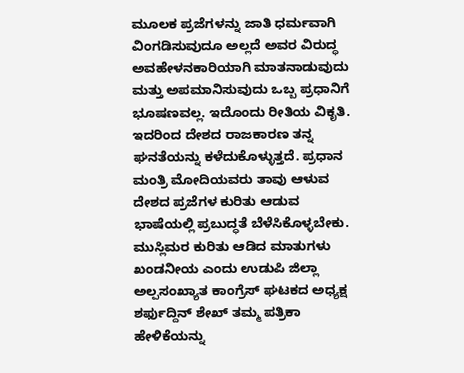ಮೂಲಕ ಪ್ರಜೆಗಳನ್ನು ಜಾತಿ ಧರ್ಮವಾಗಿ ವಿಂಗಡಿಸುವುದೂ ಅಲ್ಲದೆ ಅವರ ವಿರುದ್ಧ ಅವಹೇಳನಕಾರಿಯಾಗಿ ಮಾತನಾಡುವುದು ಮತ್ತು ಅಪಮಾನಿಸುವುದು ಒಬ್ಬ ಪ್ರಧಾನಿಗೆ ಭೂಷಣವಲ್ಲ. ಇದೊಂದು ರೀತಿಯ ವಿಕೃತಿ. ಇದರಿಂದ ದೇಶದ ರಾಜಕಾರಣ ತನ್ನ ಘನತೆಯನ್ನು ಕಳೆದುಕೊಳ್ಳುತ್ತದೆ. ಪ್ರಧಾನ ಮಂತ್ರಿ ಮೋದಿಯವರು ತಾವು ಆಳುವ ದೇಶದ ಪ್ರಜೆಗಳ ಕುರಿತು ಆಡುವ ಭಾಷೆಯಲ್ಲಿ ಪ್ರಬುದ್ಧತೆ ಬೆಳೆಸಿಕೊಳ್ಳಬೇಕು. ಮುಸ್ಲಿಮರ ಕುರಿತು ಆಡಿದ ಮಾತುಗಳು ಖಂಡನೀಯ ಎಂದು ಉಡುಪಿ ಜಿಲ್ಲಾ ಅಲ್ಪಸಂಖ್ಯಾತ ಕಾಂಗ್ರೆಸ್ ಘಟಕದ ಅಧ್ಯಕ್ಷ ಶರ್ಫುದ್ದಿನ್ ಶೇಖ್ ತಮ್ಮ ಪತ್ರಿಕಾ ಹೇಳಿಕೆಯನ್ನು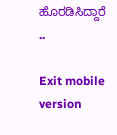ಹೊರಡಿಸಿದ್ದಾರೆ ..

Exit mobile version